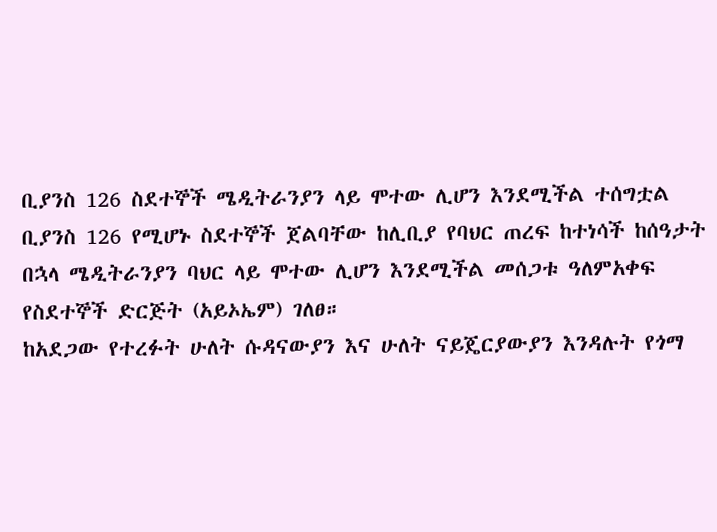ቢያንስ 126 ስደተኞች ሜዲትራንያን ላይ ሞተው ሊሆን እንደሚችል ተሰግቷል
ቢያንስ 126 የሚሆኑ ስደተኞች ጀልባቸው ከሊቢያ የባህር ጠረፍ ከተነሳች ከሰዓታት በኋላ ሜዲትራንያን ባህር ላይ ሞተው ሊሆን እንደሚችል መሰጋቱ ዓለምአቀፍ የስደተኞች ድርጅት (አይኦኤም) ገለፀ።
ከአደጋው የተረፉት ሁለት ሱዳናውያን እና ሁለት ናይጄርያውያን እንዳሉት የጎማ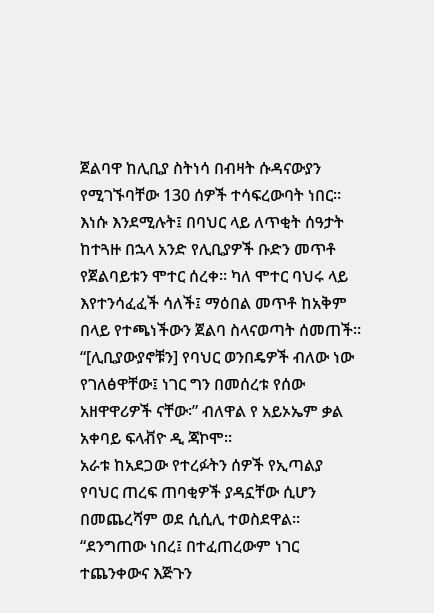ጀልባዋ ከሊቢያ ስትነሳ በብዛት ሱዳናውያን የሚገኙባቸው 130 ሰዎች ተሳፍረውባት ነበር።
እነሱ እንደሚሉት፤ በባህር ላይ ለጥቂት ሰዓታት ከተጓዙ በኋላ አንድ የሊቢያዎች ቡድን መጥቶ የጀልባይቱን ሞተር ሰረቀ። ካለ ሞተር ባህሩ ላይ እየተንሳፈፈች ሳለች፤ ማዕበል መጥቶ ከአቅም በላይ የተጫነችውን ጀልባ ስላናወጣት ሰመጠች፡፡
“[ሊቢያውያኖቹን] የባህር ወንበዴዎች ብለው ነው የገለፅዋቸው፤ ነገር ግን በመሰረቱ የሰው አዘዋዋሪዎች ናቸው፡” ብለዋል የ አይኦኤም ቃል አቀባይ ፍላቭዮ ዲ ጃኮሞ።
አራቱ ከአደጋው የተረፉትን ሰዎች የኢጣልያ የባህር ጠረፍ ጠባቂዎች ያዳኗቸው ሲሆን በመጨረሻም ወደ ሲሲሊ ተወስደዋል፡፡
“ደንግጠው ነበረ፤ በተፈጠረውም ነገር ተጨንቀውና እጅጉን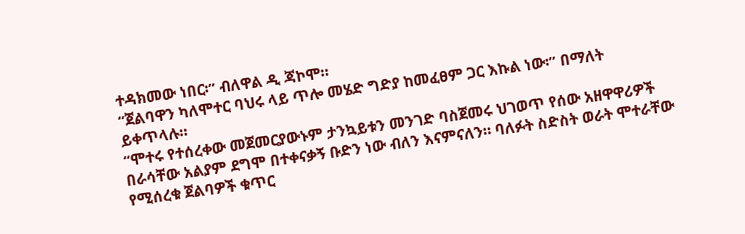ተዳክመው ነበር፡” ብለዋል ዲ ጃኮሞ።
“ጀልባዋን ካለሞተር ባህሩ ላይ ጥሎ መሄድ ግድያ ከመፈፀም ጋር እኩል ነው፡” በማለት ይቀጥላሉ።
“ሞተሩ የተሰረቀው መጀመርያውኑም ታንኳይቱን መንገድ ባስጀመሩ ህገወጥ የሰው አዘዋዋሪዎች በራሳቸው አልያም ደግሞ በተቀናቃኝ ቡድን ነው ብለን እናምናለን። ባለፉት ስድስት ወራት ሞተራቸው የሚሰረቁ ጀልባዎች ቁጥር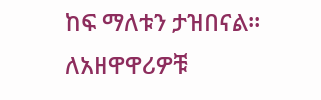ከፍ ማለቱን ታዝበናል። ለአዘዋዋሪዎቹ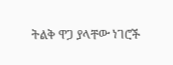ትልቅ ዋጋ ያላቸው ነገሮች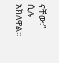ናቸው፡” ሲሉ አክለዋል፡፡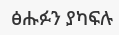ፅሑፉን ያካፍሉ